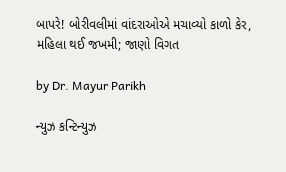બાપરે! બોરીવલીમાં વાંદરાઓએ મચાવ્યો કાળો કેર, મહિલા થઈ જખમી; જાણો વિગત

by Dr. Mayur Parikh

ન્યુઝ કન્ટિન્યુઝ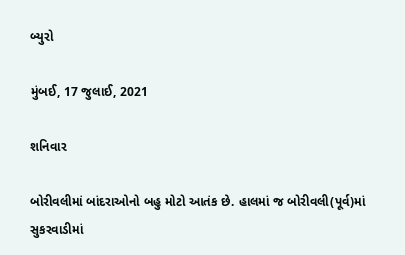બ્યુરો

મુંબઈ, 17 જુલાઈ, 2021

શનિવાર

બોરીવલીમાં બાંદરાઓનો બહુ મોટો આતંક છે. હાલમાં જ બોરીવલી(પૂર્વ)માં સુકરવાડીમાં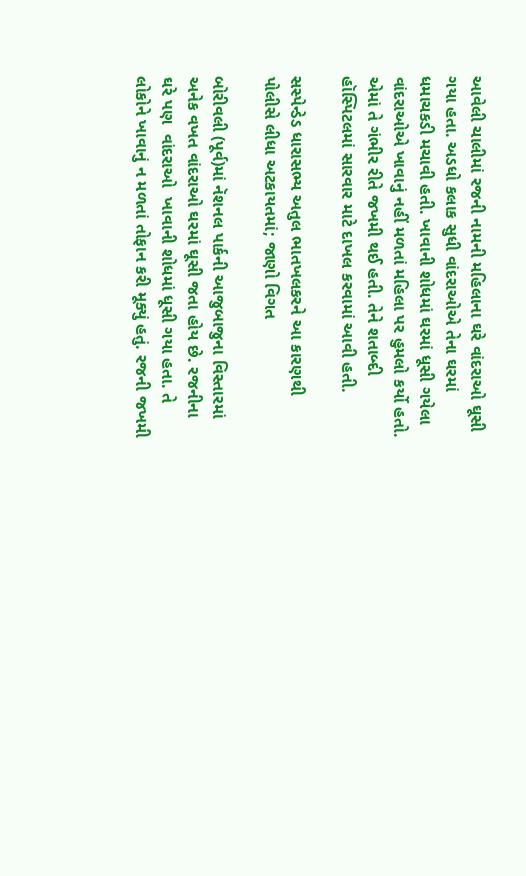આવેલી ચાલીમાં રજની નામની મહિલાના ઘરે વાંદરાઓ ઘૂસી ગયા હતા. અડધો કલાક સુધી વાંદરાઓએ તેના ઘરમાં ધમાચકડી મચાવી હતી. ખાવાની શોધમાં ઘરમાં ધૂસી ગયેલા વાંદરાઓએ ખાવાનું નહીં મળતાં મહિલા પર હુમલો કર્યો હતો. એમાં તે ગંભીર રીતે જખમી થઈ હતી. તેને શતાબ્દી હૉસ્પિટલમાં સારવાર માટે દાખલ કરવામાં આવી હતી.

સસ્પેન્ડેડ ધારાસભ્ય અતુલ ભાતખલકરને આ કારણથી પોલીસે લીધા અટકાયતમાં; જાણો વિગત

બોરીવલી (પૂર્વ)માં નૅશનલ પાર્કની આજુબાજુના વિસ્તારમાં અનેક વખત વાંદરાઓ ઘરમાં ઘૂસી જતા હોય છે. રજનીના ઘરે પણ  વાંદરાઓ  ખાવાની શોધમાં ધૂસી ગયા હતા. તે લોકોને ખાવાનું ન મળતાં તોફાન કરી મૂક્યું હતું. રજની જખમી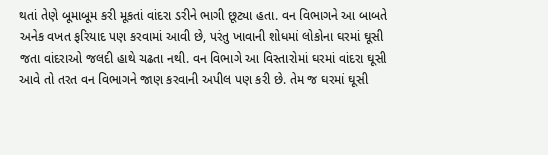થતાં તેણે બૂમાબૂમ કરી મૂકતાં વાંદરા ડરીને ભાગી છૂટ્યા હતા. વન વિભાગને આ બાબતે અનેક વખત ફરિયાદ પણ કરવામાં આવી છે, પરંતુ ખાવાની શોધમાં લોકોના ઘરમાં ઘૂસી જતા વાંદરાઓ જલદી હાથે ચઢતા નથી. વન વિભાગે આ વિસ્તારોમાં ઘરમાં વાંદરા ઘૂસી આવે તો તરત વન વિભાગને જાણ કરવાની અપીલ પણ કરી છે. તેમ જ ઘરમાં ઘૂસી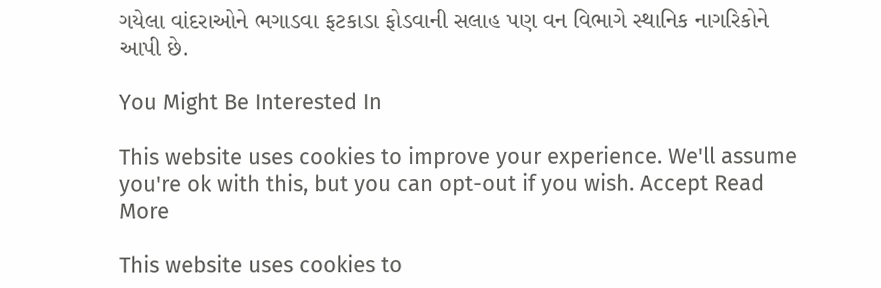ગયેલા વાંદરાઓને ભગાડવા ફટકાડા ફોડવાની સલાહ પણ વન વિભાગે સ્થાનિક નાગરિકોને આપી છે.

You Might Be Interested In

This website uses cookies to improve your experience. We'll assume you're ok with this, but you can opt-out if you wish. Accept Read More

This website uses cookies to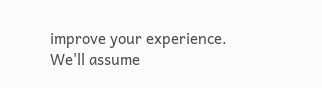improve your experience. We'll assume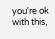you're ok with this,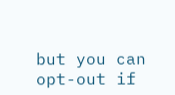but you can opt-out if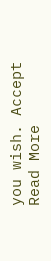you wish. Accept Read More